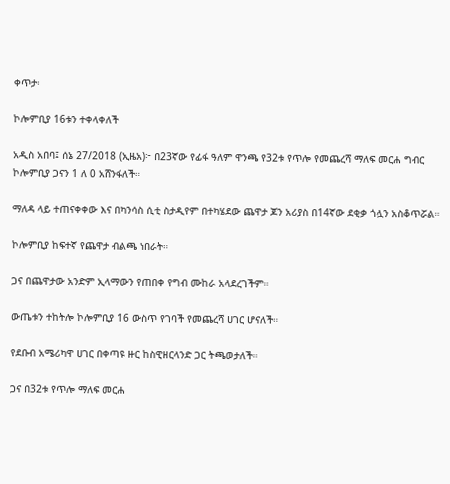ቀጥታ፡

ኮሎምቢያ 16ቱን ተቀላቀለች

አዲስ አበባ፤ ሰኔ 27/2018 (ኢዜአ)፦ በ23ኛው የፊፋ ዓለም ዋንጫ የ32ቱ የጥሎ የመጨረሻ ማለፍ መርሐ ግብር ኮሎምቢያ ጋናን 1 ለ 0 አሸንፋለች።

ማለዳ ላይ ተጠናቀቀው እና በካንሳስ ሲቲ ስታዲየም በተካሄደው ጨዋታ ጆን አሪያስ በ14ኛው ደቂቃ ጎሏን አስቆጥሯል።

ኮሎምቢያ ከፍተኛ የጨዋታ ብልጫ ነበራት።

ጋና በጨዋታው አንድም ኢላማውን የጠበቀ የግብ ሙከራ አላደረገችም።

ውጤቱን ተከትሎ ኮሎምቢያ 16 ውስጥ የገባች የመጨረሻ ሀገር ሆናለች።

የደቡብ አሜሪካዋ ሀገር በቀጣዩ ዙር ከስዊዘርላንድ ጋር ትጫወታለች።

ጋና በ32ቱ የጥሎ ማለፍ መርሐ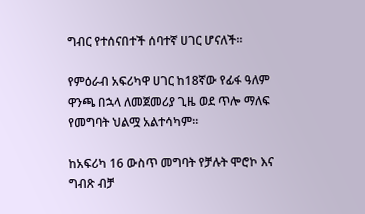ግብር የተሰናበተች ሰባተኛ ሀገር ሆናለች።

የምዕራብ አፍሪካዋ ሀገር ከ18ኛው የፊፋ ዓለም ዋንጫ በኋላ ለመጀመሪያ ጊዜ ወደ ጥሎ ማለፍ የመግባት ህልሟ አልተሳካም።

ከአፍሪካ 16 ውስጥ መግባት የቻሉት ሞሮኮ እና ግብጽ ብቻ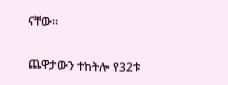ናቸው።

ጨዋታውን ተከትሎ የ32ቱ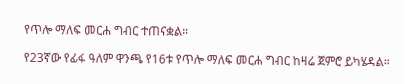የጥሎ ማለፍ መርሐ ግብር ተጠናቋል።

የ23ኛው የፊፋ ዓለም ዋንጫ የ16ቱ የጥሎ ማለፍ መርሐ ግብር ከዛሬ ጀምሮ ይካሄዳል።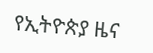የኢትዮጵያ ዜና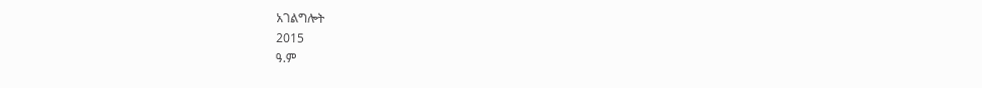አገልግሎት
2015
ዓ.ም